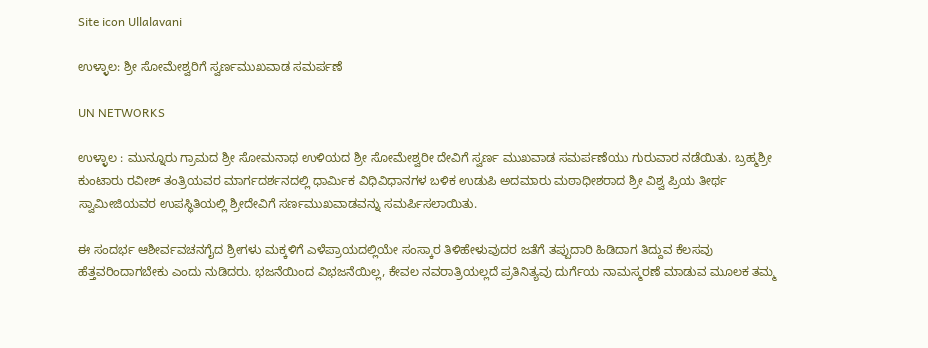Site icon Ullalavani

ಉಳ್ಳಾಲ: ಶ್ರೀ ಸೋಮೇಶ್ವರಿಗೆ ಸ್ವರ್ಣಮುಖವಾಡ ಸಮರ್ಪಣೆ

UN NETWORKS

ಉಳ್ಳಾಲ : ಮುನ್ನೂರು ಗ್ರಾಮದ ಶ್ರೀ ಸೋಮನಾಥ ಉಳಿಯದ ಶ್ರೀ ಸೋಮೇಶ್ವರೀ ದೇವಿಗೆ ಸ್ವರ್ಣ ಮುಖವಾಡ ಸಮರ್ಪಣೆಯು ಗುರುವಾರ ನಡೆಯಿತು. ಬ್ರಹ್ಮಶ್ರೀ ಕುಂಟಾರು ರವೀಶ್ ತಂತ್ರಿಯವರ ಮಾರ್ಗದರ್ಶನದಲ್ಲಿ ಧಾರ್ಮಿಕ ವಿಧಿವಿಧಾನಗಳ ಬಳಿಕ ಉಡುಪಿ ಅದಮಾರು ಮಠಾಧೀಶರಾದ ಶ್ರೀ ವಿಶ್ವ ಪ್ರಿಯ ತೀರ್ಥ ಸ್ವಾಮೀಜಿಯವರ ಉಪಸ್ಥಿತಿಯಲ್ಲಿ ಶ್ರೀದೇವಿಗೆ ಸರ್ಣಮುಖವಾಡವನ್ನು ಸಮರ್ಪಿಸಲಾಯಿತು.

ಈ ಸಂದರ್ಭ ಆಶೀರ್ವವಚನಗೈದ ಶ್ರೀಗಳು ಮಕ್ಕಳಿಗೆ ಎಳೆಪ್ರಾಯದಲ್ಲಿಯೇ ಸಂಸ್ಕಾರ ತಿಳಿಹೇಳುವುದರ ಜತೆಗೆ ತಪ್ಪುದಾರಿ ಹಿಡಿದಾಗ ತಿದ್ದುವ ಕೆಲಸವು ಹೆತ್ತವರಿಂದಾಗಬೇಕು ಎಂದು ನುಡಿದರು. ಭಜನೆಯಿಂದ ವಿಭಜನೆಯಿಲ್ಲ, ಕೇವಲ ನವರಾತ್ರಿಯಲ್ಲದೆ ಪ್ರತಿನಿತ್ಯವು ದುರ್ಗೆಯ ನಾಮಸ್ಮರಣೆ ಮಾಡುವ ಮೂಲಕ ತಮ್ಮ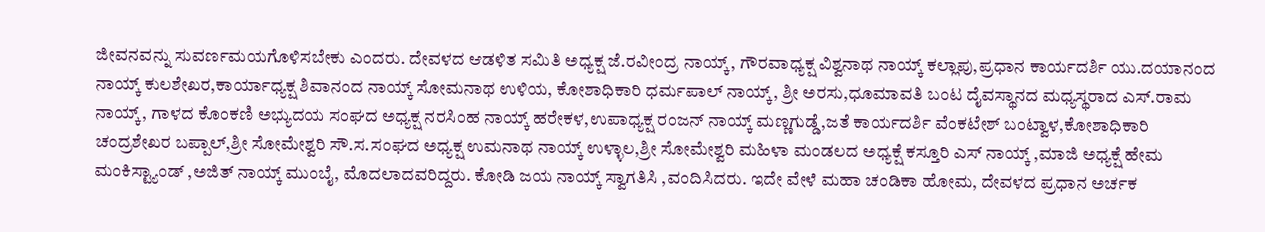ಜೀವನವನ್ನು ಸುವರ್ಣಮಯಗೊಳಿಸಬೇಕು ಎಂದರು. ದೇವಳದ ಆಡಳಿತ ಸಮಿತಿ ಅಧ್ಯಕ್ಷ ಜೆ.ರವೀಂದ್ರ ನಾಯ್ಕ್, ಗೌರವಾಧ್ಯಕ್ಷ ವಿಶ್ವನಾಥ ನಾಯ್ಕ್ ಕಲ್ಲಾಪು,ಪ್ರಧಾನ ಕಾರ್ಯದರ್ಶಿ ಯು.ದಯಾನಂದ ನಾಯ್ಕ್ ಕುಲಶೇಖರ,ಕಾರ್ಯಾಧ್ಯಕ್ಷ ಶಿವಾನಂದ ನಾಯ್ಕ್ ಸೋಮನಾಥ ಉಳಿಯ, ಕೋಶಾಧಿಕಾರಿ ಧರ್ಮಪಾಲ್ ನಾಯ್ಕ್, ಶ್ರೀ ಅರಸು,ಧೂಮಾವತಿ ಬಂಟ ದೈವಸ್ಥಾನದ ಮಧ್ಯಸ್ಥರಾದ ಎಸ್.ರಾಮ ನಾಯ್ಕ್, ಗಾಳದ ಕೊಂಕಣಿ ಅಭ್ಯುದಯ ಸಂಘದ ಅಧ್ಯಕ್ಷ ನರಸಿಂಹ ನಾಯ್ಕ್ ಹರೇಕಳ,ಉಪಾಧ್ಯಕ್ಷ ರಂಜನ್ ನಾಯ್ಕ್ ಮಣ್ಣಗುಡ್ಡೆ,ಜತೆ ಕಾರ್ಯದರ್ಶಿ ವೆಂಕಟೇಶ್ ಬಂಟ್ವಾಳ,ಕೋಶಾಧಿಕಾರಿ ಚಂದ್ರಶೇಖರ ಬಪ್ಪಾಲ್,ಶ್ರೀ ಸೋಮೇಶ್ವರಿ ಸೌ.ಸ.ಸಂಘದ ಅಧ್ಯಕ್ಷ ಉಮನಾಥ ನಾಯ್ಕ್ ಉಳ್ಳಾಲ,ಶ್ರೀ ಸೋಮೇಶ್ವರಿ ಮಹಿಳಾ ಮಂಡಲದ ಅಧ್ಯಕ್ಷೆ ಕಸ್ತೂರಿ ಎಸ್ ನಾಯ್ಕ್ ,ಮಾಜಿ ಅಧ್ಯಕ್ಷೆ ಹೇಮ ಮಂಕಿಸ್ಟ್ಯಾಂಡ್ ,ಅಜಿತ್ ನಾಯ್ಕ್ ಮುಂಬೈ, ಮೊದಲಾದವರಿದ್ದರು. ಕೋಡಿ ಜಯ ನಾಯ್ಕ್ ಸ್ವಾಗತಿಸಿ ,ವಂದಿಸಿದರು. ಇದೇ ವೇಳೆ ಮಹಾ ಚಂಡಿಕಾ ಹೋಮ, ದೇವಳದ ಪ್ರಧಾನ ಅರ್ಚಕ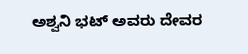ಅಶ್ವನಿ ಭಟ್ ಅವರು ದೇವರ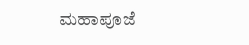ಮಹಾಪೂಜೆ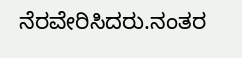ನೆರವೇರಿಸಿದರು.ನಂತರ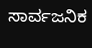ಸಾರ್ವಜನಿಕ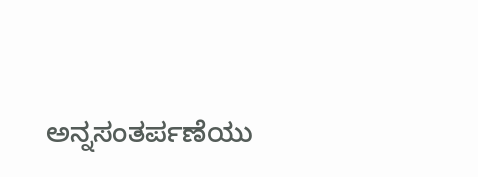ಅನ್ನಸಂತರ್ಪಣೆಯು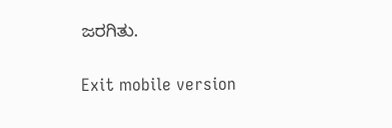ಜರಗಿತು.

Exit mobile version